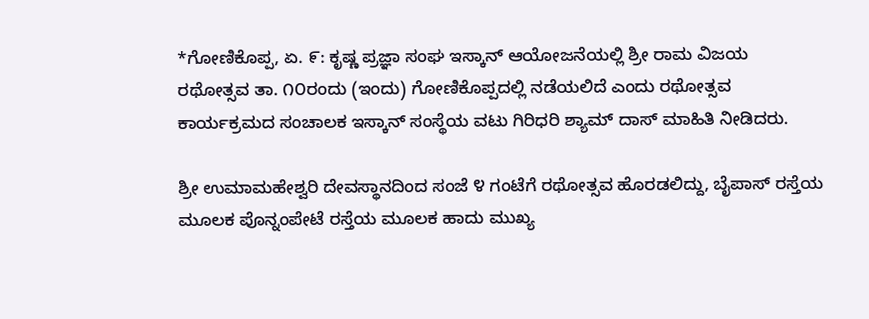*ಗೋಣಿಕೊಪ್ಪ, ಏ. ೯: ಕೃಷ್ಣ ಪ್ರಜ್ಞಾ ಸಂಘ ಇಸ್ಕಾನ್ ಆಯೋಜನೆಯಲ್ಲಿ ಶ್ರೀ ರಾಮ ವಿಜಯ ರಥೋತ್ಸವ ತಾ. ೧೦ರಂದು (ಇಂದು) ಗೋಣಿಕೊಪ್ಪದಲ್ಲಿ ನಡೆಯಲಿದೆ ಎಂದು ರಥೋತ್ಸವ ಕಾರ್ಯಕ್ರಮದ ಸಂಚಾಲಕ ಇಸ್ಕಾನ್ ಸಂಸ್ಥೆಯ ವಟು ಗಿರಿಧರಿ ಶ್ಯಾಮ್ ದಾಸ್ ಮಾಹಿತಿ ನೀಡಿದರು.

ಶ್ರೀ ಉಮಾಮಹೇಶ್ವರಿ ದೇವಸ್ಥಾನದಿಂದ ಸಂಜೆ ೪ ಗಂಟೆಗೆ ರಥೋತ್ಸವ ಹೊರಡಲಿದ್ದು, ಬೈಪಾಸ್ ರಸ್ತೆಯ ಮೂಲಕ ಪೊನ್ನಂಪೇಟೆ ರಸ್ತೆಯ ಮೂಲಕ ಹಾದು ಮುಖ್ಯ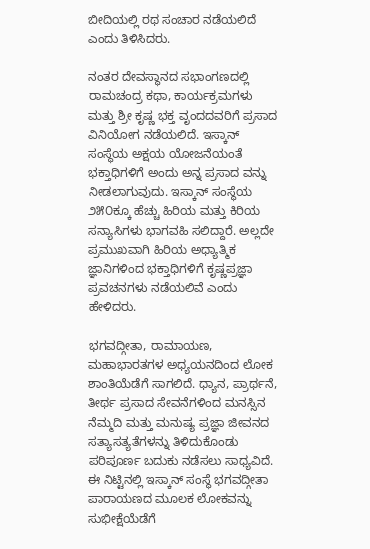ಬೀದಿಯಲ್ಲಿ ರಥ ಸಂಚಾರ ನಡೆಯಲಿದೆ ಎಂದು ತಿಳಿಸಿದರು.

ನಂತರ ದೇವಸ್ಥಾನದ ಸಭಾಂಗಣದಲ್ಲಿ ರಾಮಚಂದ್ರ ಕಥಾ, ಕಾರ್ಯಕ್ರಮಗಳು ಮತ್ತು ಶ್ರೀ ಕೃಷ್ಣ ಭಕ್ತ ವೃಂದದವರಿಗೆ ಪ್ರಸಾದ ವಿನಿಯೋಗ ನಡೆಯಲಿದೆ. ಇಸ್ಕಾನ್ ಸಂಸ್ಥೆಯ ಅಕ್ಷಯ ಯೋಜನೆಯಂತೆ ಭಕ್ತಾಧಿಗಳಿಗೆ ಅಂದು ಅನ್ನ ಪ್ರಸಾದ ವನ್ನು ನೀಡಲಾಗುವುದು. ಇಸ್ಕಾನ್ ಸಂಸ್ಥೆಯ ೨೫೦ಕ್ಕೂ ಹೆಚ್ಚು ಹಿರಿಯ ಮತ್ತು ಕಿರಿಯ ಸನ್ಯಾಸಿಗಳು ಭಾಗವಹಿ ಸಲಿದ್ದಾರೆ. ಅಲ್ಲದೇ ಪ್ರಮುಖವಾಗಿ ಹಿರಿಯ ಅಧ್ಯಾತ್ಮಿಕ ಜ್ಞಾನಿಗಳಿಂದ ಭಕ್ತಾಧಿಗಳಿಗೆ ಕೃಷ್ಣಪ್ರಜ್ಞಾ ಪ್ರವಚನಗಳು ನಡೆಯಲಿವೆ ಎಂದು ಹೇಳಿದರು.

ಭಗವದ್ಗೀತಾ, ರಾಮಾಯಣ, ಮಹಾಭಾರತಗಳ ಅಧ್ಯಯನದಿಂದ ಲೋಕ ಶಾಂತಿಯೆಡೆಗೆ ಸಾಗಲಿದೆ. ಧ್ಯಾನ, ಪ್ರಾರ್ಥನೆ, ತೀರ್ಥ ಪ್ರಸಾದ ಸೇವನೆಗಳಿಂದ ಮನಸ್ಸಿನ ನೆಮ್ಮದಿ ಮತ್ತು ಮನುಷ್ಯ ಪ್ರಜ್ಞಾ ಜೀವನದ ಸತ್ಯಾಸತ್ಯತೆಗಳನ್ನು ತಿಳಿದುಕೊಂಡು ಪರಿಪೂರ್ಣ ಬದುಕು ನಡೆಸಲು ಸಾಧ್ಯವಿದೆ. ಈ ನಿಟ್ಟಿನಲ್ಲಿ ಇಸ್ಕಾನ್ ಸಂಸ್ಥೆ ಭಗವದ್ಗೀತಾ ಪಾರಾಯಣದ ಮೂಲಕ ಲೋಕವನ್ನು ಸುಭೀಕ್ಷೆಯೆಡೆಗೆ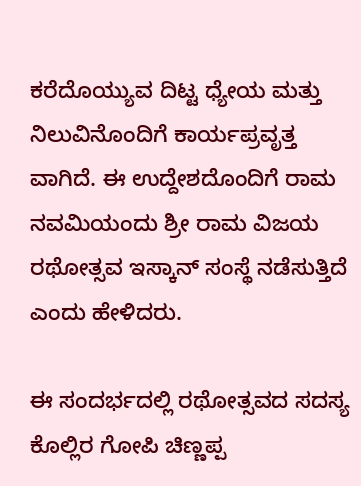ಕರೆದೊಯ್ಯುವ ದಿಟ್ಟ ಧ್ಯೇಯ ಮತ್ತು ನಿಲುವಿನೊಂದಿಗೆ ಕಾರ್ಯಪ್ರವೃತ್ತ ವಾಗಿದೆ. ಈ ಉದ್ದೇಶದೊಂದಿಗೆ ರಾಮ ನವಮಿಯಂದು ಶ್ರೀ ರಾಮ ವಿಜಯ ರಥೋತ್ಸವ ಇಸ್ಕಾನ್ ಸಂಸ್ಥೆ ನಡೆಸುತ್ತಿದೆ ಎಂದು ಹೇಳಿದರು.

ಈ ಸಂದರ್ಭದಲ್ಲಿ ರಥೋತ್ಸವದ ಸದಸ್ಯ ಕೊಲ್ಲಿರ ಗೋಪಿ ಚಿಣ್ಣಪ್ಪ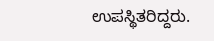ಉಪಸ್ಥಿತರಿದ್ದರು.